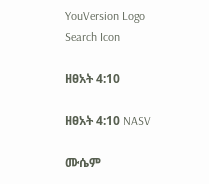YouVersion Logo
Search Icon

ዘፀአት 4:10

ዘፀአት 4:10 NASV

ሙሴም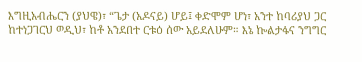እግዚአብሔርን (ያህዌ)፣ “ጌታ (አዶናይ) ሆይ፤ ቀድሞም ሆነ፣ አንተ ከባሪያህ ጋር ከተነጋገርህ ወዲህ፣ ከቶ አንደበተ ርቱዕ ሰው አይደለሁም። እኔ ኰልታፋና ንግግር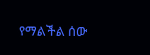የማልችል ሰው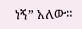ነኝ” አለው።